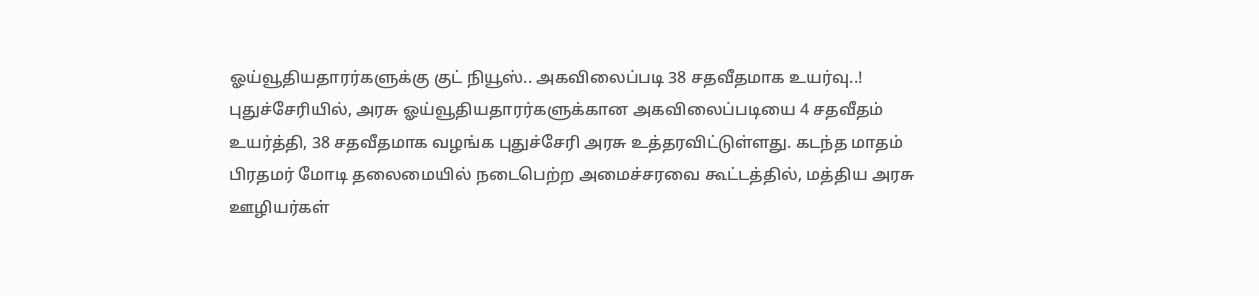ஓய்வூதியதாரர்களுக்கு குட் நியூஸ்.. அகவிலைப்படி 38 சதவீதமாக உயர்வு..!
புதுச்சேரியில், அரசு ஓய்வூதியதாரர்களுக்கான அகவிலைப்படியை 4 சதவீதம் உயர்த்தி, 38 சதவீதமாக வழங்க புதுச்சேரி அரசு உத்தரவிட்டுள்ளது. கடந்த மாதம் பிரதமர் மோடி தலைமையில் நடைபெற்ற அமைச்சரவை கூட்டத்தில், மத்திய அரசு ஊழியர்கள்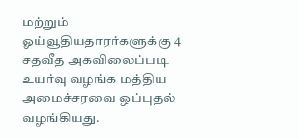மற்றும் ஓய்வூதியதாரர்களுக்கு 4 சதவீத அகவிலைப்படி உயர்வு வழங்க மத்திய அமைச்சரவை ஒப்புதல் வழங்கியது.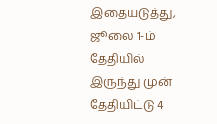இதையடுத்து, ஜூலை 1-ம் தேதியில் இருந்து முன் தேதியிட்டு 4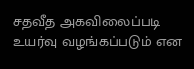சதவீத அகவிலைப்படி உயர்வு வழங்கப்படும் என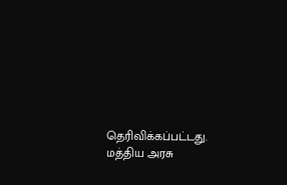தெரிவிக்கப்பட்டது. மத்திய அரசு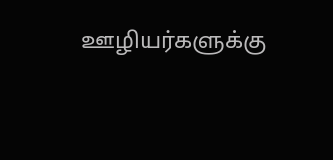ஊழியர்களுக்கு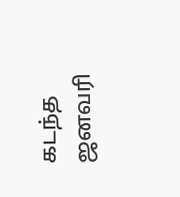கடந்த ஜனவரி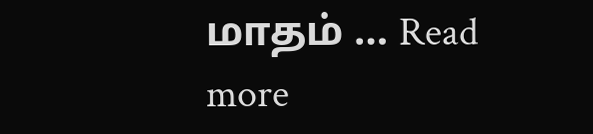மாதம் … Read more